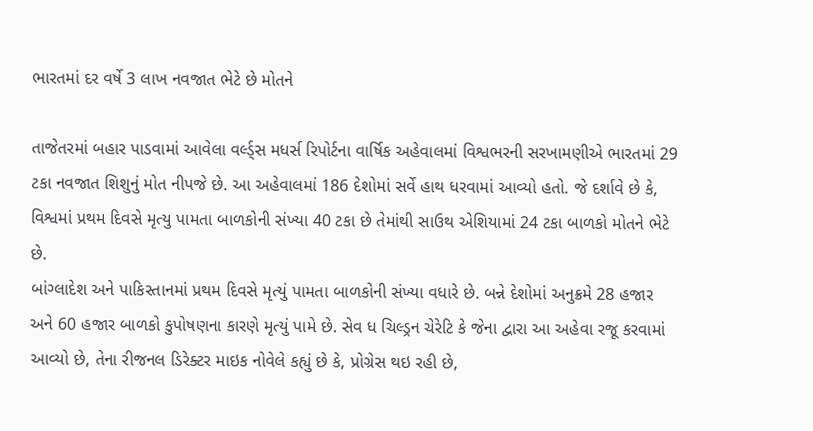ભારતમાં દર વર્ષે 3 લાખ નવજાત ભેટે છે મોતને

તાજેતરમાં બહાર પાડવામાં આવેલા વર્લ્ડ્સ મધર્સ રિપોર્ટના વાર્ષિક અહેવાલમાં વિશ્વભરની સરખામણીએ ભારતમાં 29 ટકા નવજાત શિશુનું મોત નીપજે છે. આ અહેવાલમાં 186 દેશોમાં સર્વે હાથ ધરવામાં આવ્યો હતો. જે દર્શાવે છે કે, વિશ્વમાં પ્રથમ દિવસે મૃત્યુ પામતા બાળકોની સંખ્યા 40 ટકા છે તેમાંથી સાઉથ એશિયામાં 24 ટકા બાળકો મોતને ભેટે છે.
બાંગ્લાદેશ અને પાકિસ્તાનમાં પ્રથમ દિવસે મૃત્યું પામતા બાળકોની સંખ્યા વધારે છે. બન્ને દેશોમાં અનુક્રમે 28 હજાર અને 60 હજાર બાળકો કુપોષણના કારણે મૃત્યું પામે છે. સેવ ધ ચિલ્ડ્રન ચેરેટિ કે જેના દ્વારા આ અહેવા રજૂ કરવામાં આવ્યો છે, તેના રીજનલ ડિરેક્ટર માઇક નોવેલે કહ્યું છે કે, પ્રોગ્રેસ થઇ રહી છે,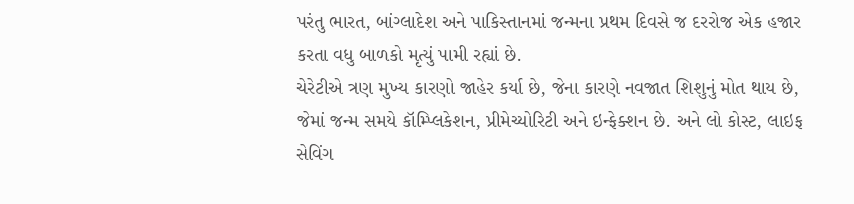પરંતુ ભારત, બાંગ્લાદેશ અને પાકિસ્તાનમાં જન્મના પ્રથમ દિવસે જ દરરોજ એક હજાર કરતા વધુ બાળકો મૃત્યું પામી રહ્યાં છે.
ચેરેટીએ ત્રણ મુખ્ય કારણો જાહેર કર્યા છે, જેના કારણે નવજાત શિશુનું મોત થાય છે, જેમાં જન્મ સમયે કૉમ્પ્લિકેશન, પ્રીમેચ્યોરિટી અને ઇન્ફેક્શન છે. અને લો કોસ્ટ, લાઇફ સેવિંગ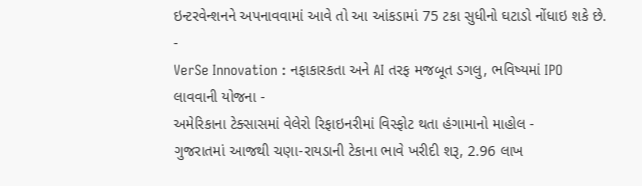ઇન્ટરવેન્શનને અપનાવવામાં આવે તો આ આંકડામાં 75 ટકા સુધીનો ઘટાડો નોંધાઇ શકે છે.
-
VerSe Innovation : નફાકારકતા અને AI તરફ મજબૂત ડગલુ, ભવિષ્યમાં IPO લાવવાની યોજના -
અમેરિકાના ટેક્સાસમાં વેલેરો રિફાઇનરીમાં વિસ્ફોટ થતા હંગામાનો માહોલ -
ગુજરાતમાં આજથી ચણા-રાયડાની ટેકાના ભાવે ખરીદી શરૂ, 2.96 લાખ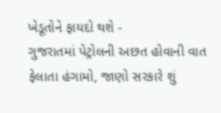ખેડૂતોને ફાયદો થશે -
ગુજરાતમાં પેટ્રોલની અછત હોવાની વાત ફેલાતા હંગામો, જાણો સરકારે શું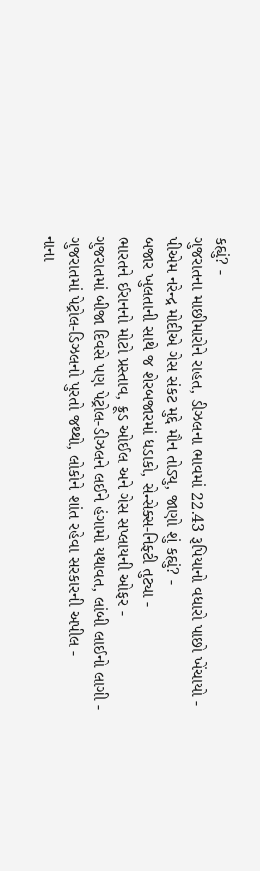કહ્યું? -
ગુજરાતના માછીમારોને રાહત, ડીઝલના ભાવમાં 22.43 રૂપિયાનો વધારો પાછો ખેંચાયો -
પીએમ નરેન્દ્ર મોદીએ ગેસ સંકટ મુદ્દે મૌન તોડ્યુ, જાણો શું કહ્યું? -
બજાર ખુલતાની સાથે જ શેરબજારમાં ધડાકો, સેન્સેક્સ-નિફ્ટી તુટ્યા -
ભારતને ઈરાનનો મોટો પ્રસ્તાવ, ક્રૂડ ઓઈલ અને ગેસ સપ્લાયની ઓફર -
ગુજરાતમાં બીજા દિવસે પણ પેટ્રોલ-ડીઝલને લઈને હંગામો યથાવત, લાંબી લાઈનો લાગી -
ગુજરાતમાં પેટ્રોલ-ડિઝલનો પુરતો જથ્થો, લોકોને શાંત રહેવા સરકારની અપીલ -
નાના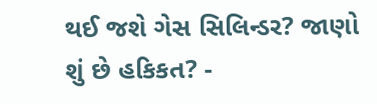થઈ જશે ગેસ સિલિન્ડર? જાણો શું છે હકિકત? -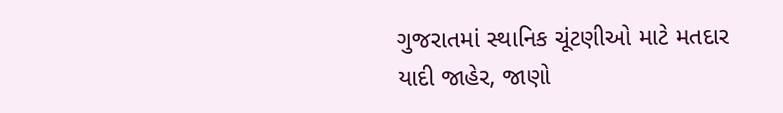ગુજરાતમાં સ્થાનિક ચૂંટણીઓ માટે મતદાર યાદી જાહેર, જાણો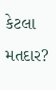કેટલા મતદાર?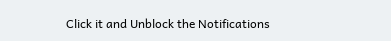Click it and Unblock the Notifications